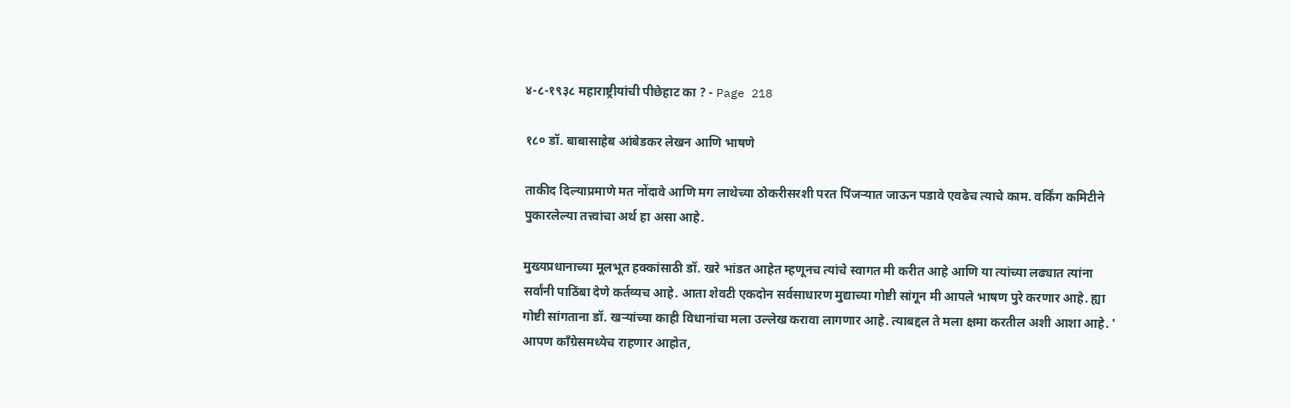४-८-१९३८ महाराष्ट्रीयांची पीछेहाट का ? - Page 218

१८० डॉ. बाबासाहेब आंबेडकर लेखन आणि भाषणे

ताकीद दिल्याप्रमाणे मत नोंदावे आणि मग लाथेच्या ठोकरीसरशी परत पिंजऱ्यात जाऊन पडावे एवढेच त्याचे काम. वर्किंग कमिटीने पुकारलेल्या तत्त्वांचा अर्थ हा असा आहे.

मुख्यप्रधानाच्या मूलभूत हक्कांसाठी डॉ. खरे भांडत आहेत म्हणूनच त्यांचे स्वागत मी करीत आहे आणि या त्यांच्या लढ्यात त्यांना सर्वांनी पाठिंबा देणे कर्तव्यच आहे. आता शेवटी एकदोन सर्वसाधारण मुद्याच्या गोष्टी सांगून मी आपले भाषण पुरे करणार आहे. ह्या गोष्टी सांगताना डॉ. खऱ्यांच्या काही विधानांचा मला उल्लेख करावा लागणार आहे. त्याबद्दल ते मला क्षमा करतील अशी आशा आहे. ' आपण काँग्रेसमध्येच राहणार आहोत,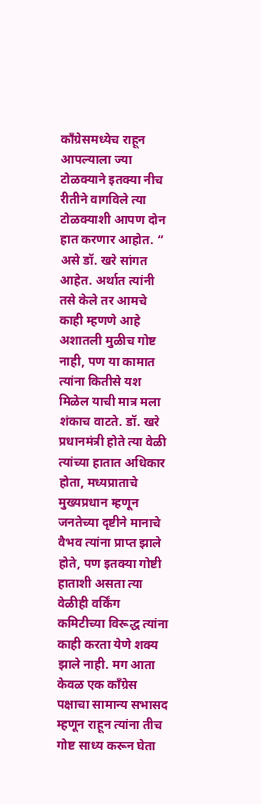काँग्रेसमध्येच राहून आपल्याला ज्या टोळक्याने इतक्या नीच रीतीने वागविले त्या टोळक्याशी आपण दोन हात करणार आहोत. “ असे डॉ. खरे सांगत आहेत. अर्थात त्यांनी तसे केले तर आमचे काही म्हणणे आहे अशातली मुळीच गोष्ट नाही, पण या कामात त्यांना कितीसे यश मिळेल याची मात्र मला शंकाच वाटते. डॉ. खरे प्रधानमंत्री होते त्या वेळी त्यांच्या हातात अधिकार होता, मध्यप्राताचे मुख्यप्रधान म्हणून जनतेच्या दृष्टीने मानाचे वैभव त्यांना प्राप्त झाले होते, पण इतक्या गोष्टी हाताशी असता त्या वेळीही वर्किंग कमिटीच्या विरूद्ध त्यांना काही करता येणे शक्य झाले नाही. मग आता केवळ एक काँग्रेस पक्षाचा सामान्य सभासद म्हणून राहून त्यांना तीच गोष्ट साध्य करून घेता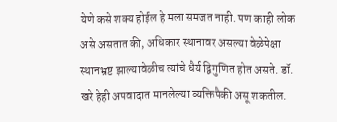येणे कसे शक्य होईल हे मला समजत नाही. पण काही लोक असे असतात की, अधिकार स्थानावर असल्या वेळेपेक्षा स्थानभ्रष्ट झाल्यावेळीच त्यांचे धैर्य द्विगुणित होत असते. डॉ. खरे हेही अपवादात मानलेल्या व्यक्तिपैकी असू शकतील.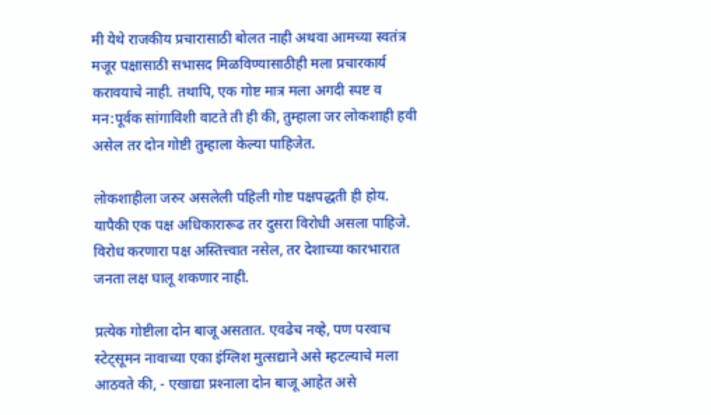मी येथे राजकीय प्रचारासाठी बोलत नाही अथवा आमच्या स्वतंत्र मजूर पक्षासाठी सभासद मिळविण्यासाठीही मला प्रचारकार्य करावयाचे नाही. तथापि, एक गोष्ट मात्र मला अगदी स्पष्ट व मन:पूर्वक सांगाविशी वाटते ती ही की, तुम्हाला जर लोकशाही हवी असेल तर दोन गोष्टी तुम्हाला केल्या पाहिजेत.

लोकशाहीला जरुर असलेली पहिली गोष्ट पक्षपद्धती ही होय. यापैकी एक पक्ष अधिकारारूढ तर दुसरा विरोधी असला पाहिजे. विरोध करणारा पक्ष अस्तित्त्वात नसेल, तर देशाच्या कारभारात जनता लक्ष घालू शकणार नाही.

प्रत्येक गोष्टीला दोन बाजू असतात. एवढेच नव्हे, पण परवाच स्टेट्सूमन नावाच्या एका इंग्लिश मुत्सद्याने असे म्हटल्याचे मला आठवते की, - एखाद्या प्रश्‍नाला दोन बाजू आहेत असे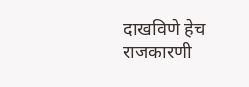दाखविणे हेच राजकारणी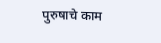पुरुषाचे काम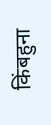किंबहुना